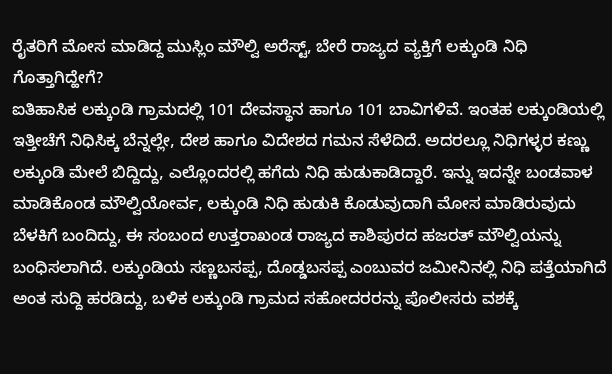ರೈತರಿಗೆ ಮೋಸ ಮಾಡಿದ್ದ ಮುಸ್ಲಿಂ ಮೌಲ್ವಿ ಅರೆಸ್ಟ್, ಬೇರೆ ರಾಜ್ಯದ ವ್ಯಕ್ತಿಗೆ ಲಕ್ಕುಂಡಿ ನಿಧಿ ಗೊತ್ತಾಗಿದ್ಹೇಗೆ?
ಐತಿಹಾಸಿಕ ಲಕ್ಕುಂಡಿ ಗ್ರಾಮದಲ್ಲಿ 101 ದೇವಸ್ಥಾನ ಹಾಗೂ 101 ಬಾವಿಗಳಿವೆ. ಇಂತಹ ಲಕ್ಕುಂಡಿಯಲ್ಲಿ ಇತ್ತೀಚೆಗೆ ನಿಧಿಸಿಕ್ಕ ಬೆನ್ನಲ್ಲೇ, ದೇಶ ಹಾಗೂ ವಿದೇಶದ ಗಮನ ಸೆಳೆದಿದೆ. ಅದರಲ್ಲೂ ನಿಧಿಗಳ್ಳರ ಕಣ್ಣು ಲಕ್ಕುಂಡಿ ಮೇಲೆ ಬಿದ್ದಿದ್ದು, ಎಲ್ಲೊಂದರಲ್ಲಿ ಹಗೆದು ನಿಧಿ ಹುಡುಕಾಡಿದ್ದಾರೆ. ಇನ್ನು ಇದನ್ನೇ ಬಂಡವಾಳ ಮಾಡಿಕೊಂಡ ಮೌಲ್ವಿಯೋರ್ವ, ಲಕ್ಕುಂಡಿ ನಿಧಿ ಹುಡುಕಿ ಕೊಡುವುದಾಗಿ ಮೋಸ ಮಾಡಿರುವುದು ಬೆಳಕಿಗೆ ಬಂದಿದ್ದು, ಈ ಸಂಬಂದ ಉತ್ತರಾಖಂಡ ರಾಜ್ಯದ ಕಾಶಿಪುರದ ಹಜರತ್ ಮೌಲ್ವಿಯನ್ನು ಬಂಧಿಸಲಾಗಿದೆ. ಲಕ್ಕುಂಡಿಯ ಸಣ್ಣಬಸಪ್ಪ, ದೊಡ್ಡಬಸಪ್ಪ ಎಂಬುವರ ಜಮೀನಿನಲ್ಲಿ ನಿಧಿ ಪತ್ತೆಯಾಗಿದೆ ಅಂತ ಸುದ್ದಿ ಹರಡಿದ್ದು, ಬಳಿಕ ಲಕ್ಕುಂಡಿ ಗ್ರಾಮದ ಸಹೋದರರನ್ನು ಪೊಲೀಸರು ವಶಕ್ಕೆ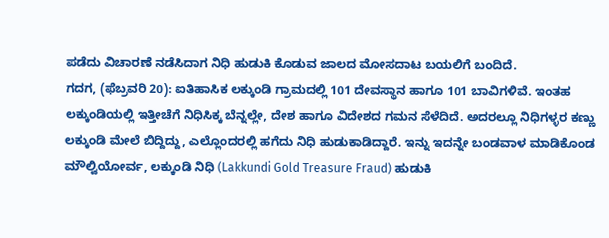ಪಡೆದು ವಿಚಾರಣೆ ನಡೆಸಿದಾಗ ನಿಧಿ ಹುಡುಕಿ ಕೊಡುವ ಜಾಲದ ಮೋಸದಾಟ ಬಯಲಿಗೆ ಬಂದಿದೆ.
ಗದಗ, (ಫೆಬ್ರವರಿ 20): ಐತಿಹಾಸಿಕ ಲಕ್ಕುಂಡಿ ಗ್ರಾಮದಲ್ಲಿ 101 ದೇವಸ್ಥಾನ ಹಾಗೂ 101 ಬಾವಿಗಳಿವೆ. ಇಂತಹ ಲಕ್ಕುಂಡಿಯಲ್ಲಿ ಇತ್ತೀಚೆಗೆ ನಿಧಿಸಿಕ್ಕ ಬೆನ್ನಲ್ಲೇ, ದೇಶ ಹಾಗೂ ವಿದೇಶದ ಗಮನ ಸೆಳೆದಿದೆ. ಅದರಲ್ಲೂ ನಿಧಿಗಳ್ಳರ ಕಣ್ಣು ಲಕ್ಕುಂಡಿ ಮೇಲೆ ಬಿದ್ದಿದ್ದು, ಎಲ್ಲೊಂದರಲ್ಲಿ ಹಗೆದು ನಿಧಿ ಹುಡುಕಾಡಿದ್ದಾರೆ. ಇನ್ನು ಇದನ್ನೇ ಬಂಡವಾಳ ಮಾಡಿಕೊಂಡ ಮೌಲ್ವಿಯೋರ್ವ, ಲಕ್ಕುಂಡಿ ನಿಧಿ (Lakkundi Gold Treasure Fraud) ಹುಡುಕಿ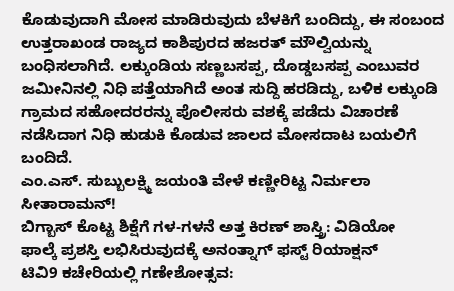ಕೊಡುವುದಾಗಿ ಮೋಸ ಮಾಡಿರುವುದು ಬೆಳಕಿಗೆ ಬಂದಿದ್ದು, ಈ ಸಂಬಂದ ಉತ್ತರಾಖಂಡ ರಾಜ್ಯದ ಕಾಶಿಪುರದ ಹಜರತ್ ಮೌಲ್ವಿಯನ್ನು ಬಂಧಿಸಲಾಗಿದೆ. ಲಕ್ಕುಂಡಿಯ ಸಣ್ಣಬಸಪ್ಪ, ದೊಡ್ಡಬಸಪ್ಪ ಎಂಬುವರ ಜಮೀನಿನಲ್ಲಿ ನಿಧಿ ಪತ್ತೆಯಾಗಿದೆ ಅಂತ ಸುದ್ದಿ ಹರಡಿದ್ದು, ಬಳಿಕ ಲಕ್ಕುಂಡಿ ಗ್ರಾಮದ ಸಹೋದರರನ್ನು ಪೊಲೀಸರು ವಶಕ್ಕೆ ಪಡೆದು ವಿಚಾರಣೆ ನಡೆಸಿದಾಗ ನಿಧಿ ಹುಡುಕಿ ಕೊಡುವ ಜಾಲದ ಮೋಸದಾಟ ಬಯಲಿಗೆ ಬಂದಿದೆ.
ಎಂ.ಎಸ್. ಸುಬ್ಬುಲಕ್ಷ್ಮಿ ಜಯಂತಿ ವೇಳೆ ಕಣ್ಣೀರಿಟ್ಟ ನಿರ್ಮಲಾ ಸೀತಾರಾಮನ್!
ಬಿಗ್ಬಾಸ್ ಕೊಟ್ಟ ಶಿಕ್ಷೆಗೆ ಗಳ-ಗಳನೆ ಅತ್ತ ಕಿರಣ್ ಶಾಸ್ತ್ರಿ: ವಿಡಿಯೋ
ಫಾಲ್ಕೆ ಪ್ರಶಸ್ತಿ ಲಭಿಸಿರುವುದಕ್ಕೆ ಅನಂತ್ನಾಗ್ ಫಸ್ಟ್ ರಿಯಾಕ್ಷನ್
ಟಿವಿ9 ಕಚೇರಿಯಲ್ಲಿ ಗಣೇಶೋತ್ಸವ: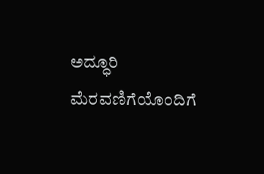ಅದ್ಧೂರಿ ಮೆರವಣಿಗೆಯೊಂದಿಗೆ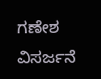ಗಣೇಶ ವಿಸರ್ಜನೆ